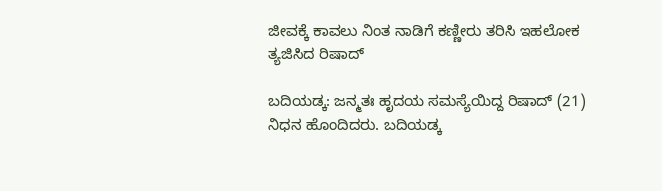ಜೀವಕ್ಕೆ ಕಾವಲು ನಿಂತ ನಾಡಿಗೆ ಕಣ್ಣೀರು ತರಿಸಿ ಇಹಲೋಕ ತ್ಯಜಿಸಿದ ರಿಷಾದ್

ಬದಿಯಡ್ಕ: ಜನ್ಮತಃ ಹೃದಯ ಸಮಸ್ಯೆಯಿದ್ದ ರಿಷಾದ್ (21) ನಿಧನ ಹೊಂದಿದರು. ಬದಿಯಡ್ಕ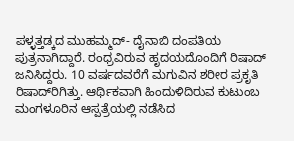ಪಳ್ಳತ್ತಡ್ಕದ ಮುಹಮ್ಮದ್- ದೈನಾಬಿ ದಂಪತಿಯ ಪುತ್ರನಾಗಿದ್ದಾರೆ. ರಂಧ್ರವಿರುವ ಹೃದಯದೊಂದಿಗೆ ರಿಷಾದ್ ಜನಿಸಿದ್ದರು. 10 ವರ್ಷದವರೆಗೆ ಮಗುವಿನ ಶರೀರ ಪ್ರಕೃತಿ ರಿಷಾದ್‌ರಿಗಿತ್ತು. ಆರ್ಥಿಕವಾಗಿ ಹಿಂದುಳಿದಿರುವ ಕುಟುಂಬ ಮಂಗಳೂರಿನ ಆಸ್ಪತ್ರೆಯಲ್ಲಿ ನಡೆಸಿದ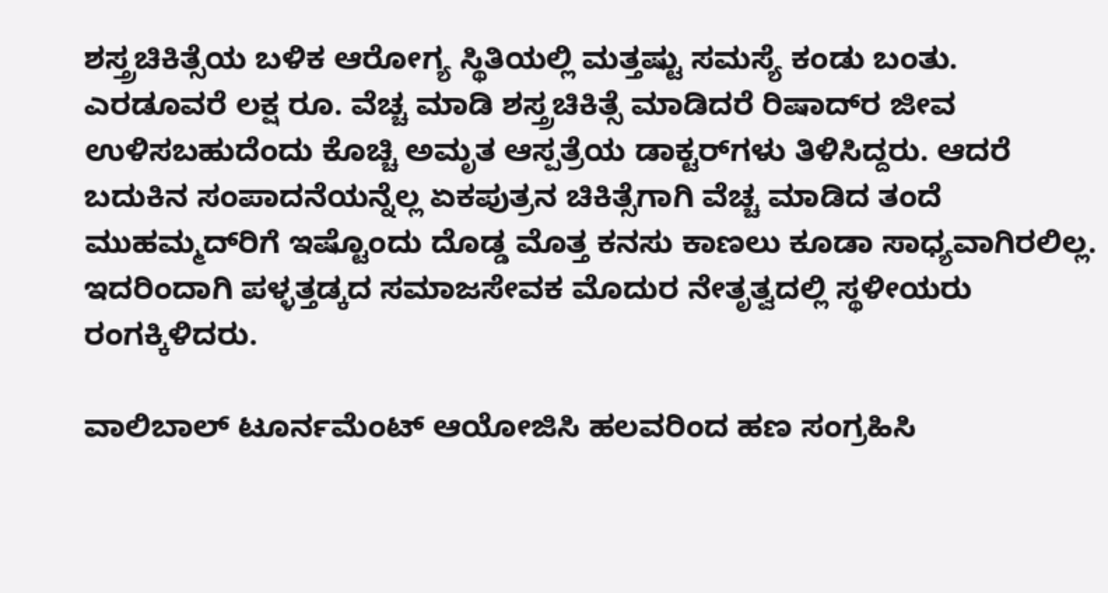ಶಸ್ತ್ರಚಿಕಿತ್ಸೆಯ ಬಳಿಕ ಆರೋಗ್ಯ ಸ್ಥಿತಿಯಲ್ಲಿ ಮತ್ತಷ್ಟು ಸಮಸ್ಯೆ ಕಂಡು ಬಂತು. ಎರಡೂವರೆ ಲಕ್ಷ ರೂ. ವೆಚ್ಚ ಮಾಡಿ ಶಸ್ತ್ರಚಿಕಿತ್ಸೆ ಮಾಡಿದರೆ ರಿಷಾದ್‌ರ ಜೀವ ಉಳಿಸಬಹುದೆಂದು ಕೊಚ್ಚಿ ಅಮೃತ ಆಸ್ಪತ್ರೆಯ ಡಾಕ್ಟರ್‌ಗಳು ತಿಳಿಸಿದ್ದರು. ಆದರೆ ಬದುಕಿನ ಸಂಪಾದನೆಯನ್ನೆಲ್ಲ ಏಕಪುತ್ರನ ಚಿಕಿತ್ಸೆಗಾಗಿ ವೆಚ್ಚ ಮಾಡಿದ ತಂದೆ ಮುಹಮ್ಮದ್‌ರಿಗೆ ಇಷ್ಟೊಂದು ದೊಡ್ಡ ಮೊತ್ತ ಕನಸು ಕಾಣಲು ಕೂಡಾ ಸಾಧ್ಯವಾಗಿರಲಿಲ್ಲ. ಇದರಿಂದಾಗಿ ಪಳ್ಳತ್ತಡ್ಕದ ಸಮಾಜಸೇವಕ ಮೊದುರ ನೇತೃತ್ವದಲ್ಲಿ ಸ್ಥಳೀಯರು ರಂಗಕ್ಕಿಳಿದರು.

ವಾಲಿಬಾಲ್ ಟೂರ್ನಮೆಂಟ್ ಆಯೋಜಿಸಿ ಹಲವರಿಂದ ಹಣ ಸಂಗ್ರಹಿಸಿ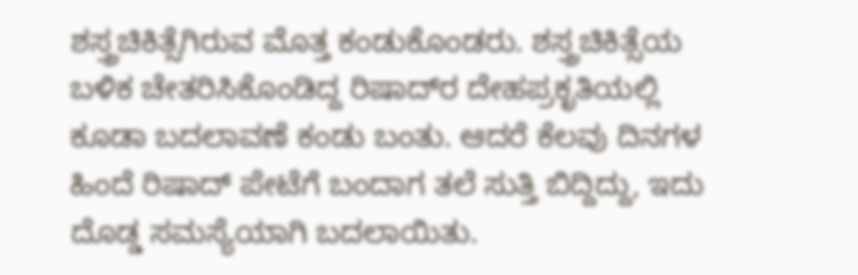ಶಸ್ತ್ರಚಿಕಿತ್ಸೆಗಿರುವ ಮೊತ್ತ ಕಂಡುಕೊಂಡರು. ಶಸ್ತ್ರಚಿಕಿತ್ಸೆಯ ಬಳಿಕ ಚೇತರಿಸಿಕೊಂಡಿದ್ದ ರಿಷಾದ್‌ರ ದೇಹಪ್ರಕೃತಿಯಲ್ಲಿ ಕೂಡಾ ಬದಲಾವಣೆ ಕಂಡು ಬಂತು. ಆದರೆ ಕೆಲವು ದಿನಗಳ ಹಿಂದೆ ರಿಷಾದ್ ಪೇಟೆಗೆ ಬಂದಾಗ ತಲೆ ಸುತ್ತಿ ಬಿದ್ದಿದ್ದು, ಇದು ದೊಡ್ಡ ಸಮಸ್ಯೆಯಾಗಿ ಬದಲಾಯಿತು.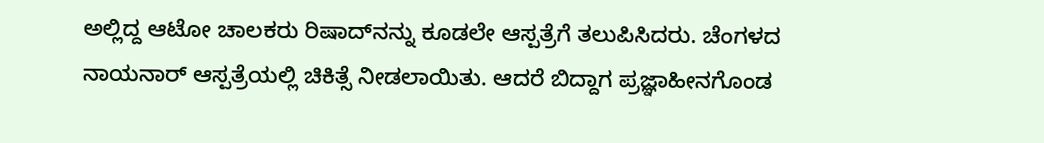ಅಲ್ಲಿದ್ದ ಆಟೋ ಚಾಲಕರು ರಿಷಾದ್‌ನನ್ನು ಕೂಡಲೇ ಆಸ್ಪತ್ರೆಗೆ ತಲುಪಿಸಿದರು. ಚೆಂಗಳದ ನಾಯನಾರ್ ಆಸ್ಪತ್ರೆಯಲ್ಲಿ ಚಿಕಿತ್ಸೆ ನೀಡಲಾಯಿತು. ಆದರೆ ಬಿದ್ದಾಗ ಪ್ರಜ್ಞಾಹೀನಗೊಂಡ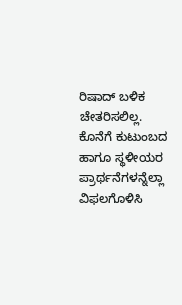ರಿಷಾದ್ ಬಳಿಕ ಚೇತರಿಸಲಿಲ್ಲ. ಕೊನೆಗೆ ಕುಟುಂಬದ ಹಾಗೂ ಸ್ಥಳೀಯರ ಪ್ರಾರ್ಥನೆಗಳನ್ನೆಲ್ಲಾ ವಿಫಲಗೊಳಿಸಿ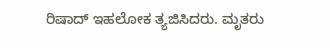ರಿಷಾದ್ ಇಹಲೋಕ ತ್ಯಜಿಸಿದರು. ಮೃತರು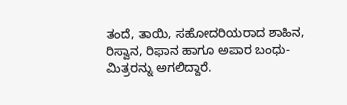ತಂದೆ, ತಾಯಿ, ಸಹೋದರಿಯರಾದ ಶಾಹಿನ, ರಿಸ್ವಾನ, ರಿಫಾನ ಹಾಗೂ ಅಪಾರ ಬಂಧು-ಮಿತ್ರರನ್ನು ಅಗಲಿದ್ದಾರೆ.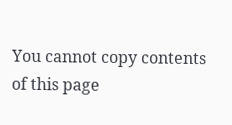You cannot copy contents of this page